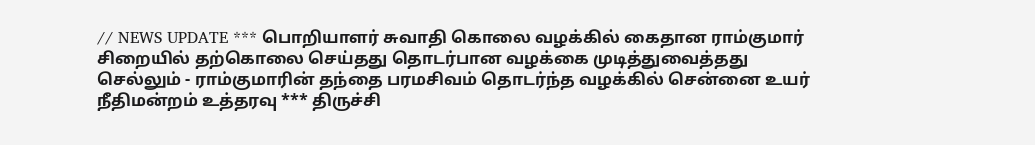// NEWS UPDATE *** பொறியாளர் சுவாதி கொலை வழக்கில் கைதான ராம்குமார் சிறையில் தற்கொலை செய்தது தொடர்பான வழக்கை முடித்துவைத்தது செல்லும் - ராம்குமாரின் தந்தை பரமசிவம் தொடர்ந்த வழக்கில் சென்னை உயர் நீதிமன்றம் உத்தரவு *** திருச்சி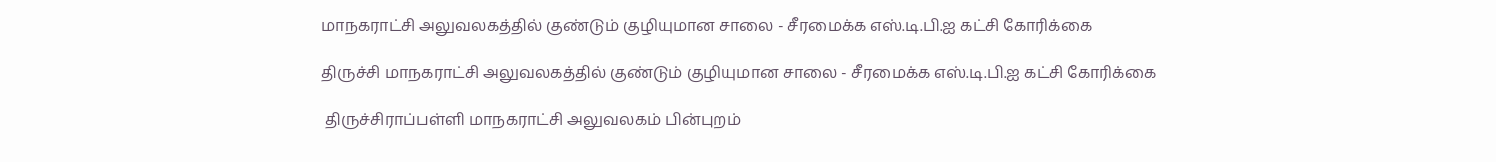மாநகராட்சி அலுவலகத்தில் குண்டும் குழியுமான சாலை - சீரமைக்க எஸ்.டி.பி.ஐ கட்சி கோரிக்கை

திருச்சி மாநகராட்சி அலுவலகத்தில் குண்டும் குழியுமான சாலை - சீரமைக்க எஸ்.டி.பி.ஐ கட்சி கோரிக்கை

 திருச்சிராப்பள்ளி மாநகராட்சி அலுவலகம் பின்புறம்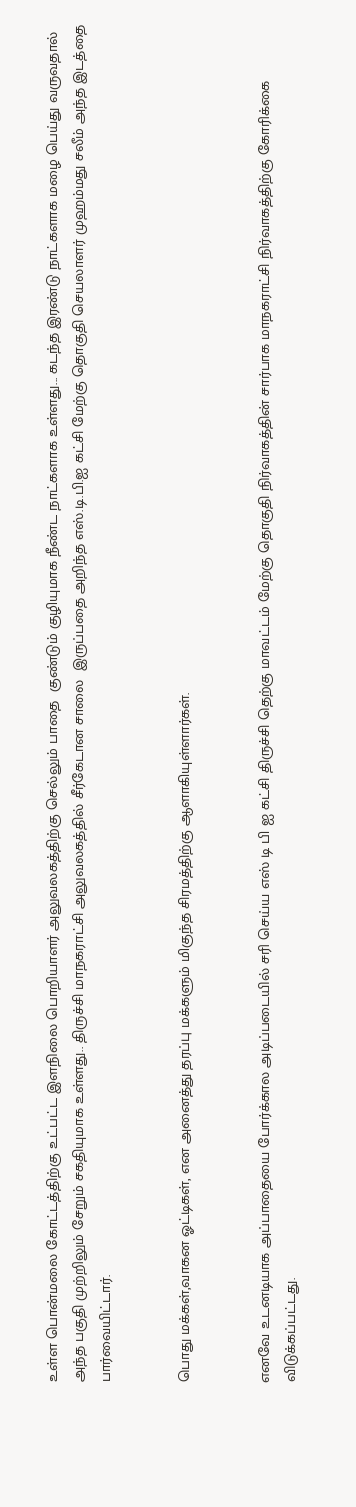உள்ள பொன்மலை கோட்டத்திற்கு உட்பட்ட இளநிலை பொறியாளர் அலுவலகத்திற்கு செல்லும் பாதை  குண்டும் குழியுமாக நீண்ட நாட்களாக உள்ளது... கடந்த இரண்டு நாட்களாக மழை பெய்து வருவதால் அந்த பகுதி முற்றிலும் சேறும் சகதியுமாக உள்ளது.. திருச்சி மாநகராட்சி அலுவலகத்தில் சீர்கேடான சாலை  இருப்பதை அறிந்த எஸ்.டி.பி.ஐ கட்சி மேற்கு தொகுதி செயலாளர் முஹம்மது சலீம் அந்த இடத்தை பார்வையிட்டார்.


பொது மக்கள்,வாகன ஓட்டிகள், என அனைத்து தரப்பு மக்களும் மிகுந்த சிரமத்திற்கு ஆளாகியுள்ளார்கள்.


எனவே உடனடியாக அப்பாதையை போர்க்கால அடிப்படையில் சரி செய்ய எஸ் டி பி ஐ கட்சி திருச்சி தெற்கு மாவட்டம் மேற்கு தொகுதி நிர்வாகத்தின் சார்பாக மாநகராட்சி நிர்வாகத்திற்கு கோரிக்கை விடுக்கப்பட்டது.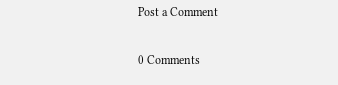Post a Comment

0 Comments